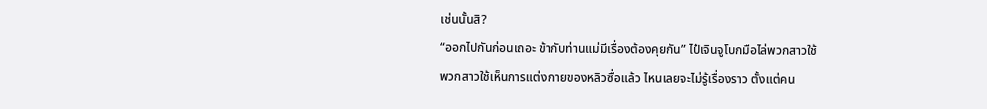เช่นนั้นสิ?
“ออกไปกันก่อนเถอะ ข้ากับท่านแม่มีเรื่องต้องคุยกัน” ไป๋เจินจูโบกมือไล่พวกสาวใช้
พวกสาวใช้เห็นการแต่งกายของหลิวซื่อแล้ว ไหนเลยจะไม่รู้เรื่องราว ตั้งแต่คน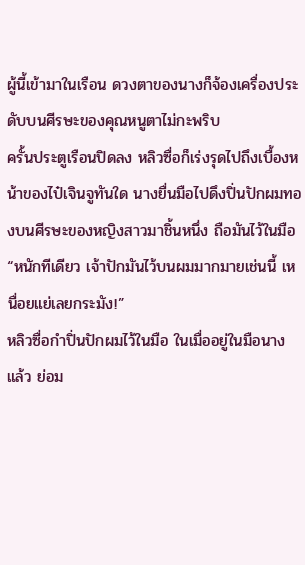ผู้นี้เข้ามาในเรือน ดวงตาของนางก็จ้องเครื่องประดับบนศีรษะของคุณหนูตาไม่กะพริบ
ครั้นประตูเรือนปิดลง หลิวซื่อก็เร่งรุดไปถึงเบื้องหน้าของไป๋เจินจูทันใด นางยื่นมือไปดึงปิ่นปักผมทองบนศีรษะของหญิงสาวมาชิ้นหนึ่ง ถือมันไว้ในมือ “หนักทีเดียว เจ้าปักมันไว้บนผมมากมายเช่นนี้ เหนื่อยแย่เลยกระมัง!”
หลิวซื่อกำปิ่นปักผมไว้ในมือ ในเมื่ออยู่ในมือนางแล้ว ย่อม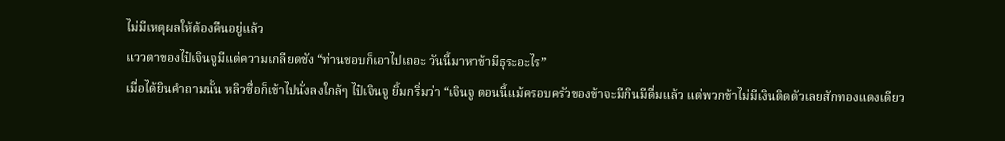ไม่มีเหตุผลให้ต้องคืนอยู่แล้ว
แววตาของไป๋เจินจูมีแต่ความเกลียดชัง “ท่านชอบก็เอาไปเถอะ วันนี้มาหาข้ามีธุระอะไร”
เมื่อได้ยินคำถามนั้น หลิวซื่อก็เข้าไปนั่งลงใกล้ๆ ไป๋เจินจู ยิ้มกริ่มว่า “เจินจู ตอนนี้แม้ครอบครัวของข้าจะมีกินมีดื่มแล้ว แต่พวกข้าไม่มีเงินติดตัวเลยสักทองแดงเดียว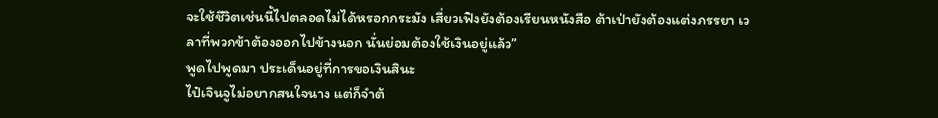จะใช้ชีวิตเช่นนี้ไปตลอดไม่ได้หรอกกระมัง เสี่ยวเฟิงยังต้องเรียนหนังสือ ต้าเป่ายังต้องแต่งภรรยา เวลาที่พวกข้าต้องออกไปข้างนอก นั่นย่อมต้องใช้เงินอยู่แล้ว”
พูดไปพูดมา ประเด็นอยู่ที่การขอเงินสินะ
ไป๋เจินจูไม่อยากสนใจนาง แต่ก็จำต้